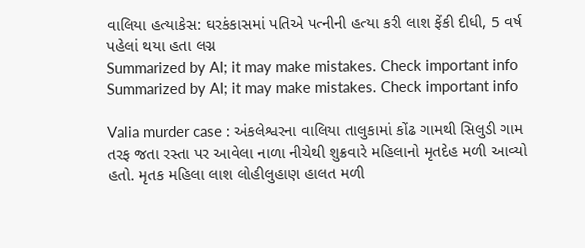વાલિયા હત્યાકેસ: ઘરકંકાસમાં પતિએ પત્નીની હત્યા કરી લાશ ફેંકી દીધી, 5 વર્ષ પહેલાં થયા હતા લગ્ન
Summarized by AI; it may make mistakes. Check important info
Summarized by AI; it may make mistakes. Check important info

Valia murder case : અંકલેશ્વરના વાલિયા તાલુકામાં કોંઢ ગામથી સિલુડી ગામ તરફ જતા રસ્તા પર આવેલા નાળા નીચેથી શુક્રવારે મહિલાનો મૃતદેહ મળી આવ્યો હતો. મૃતક મહિલા લાશ લોહીલુહાણ હાલત મળી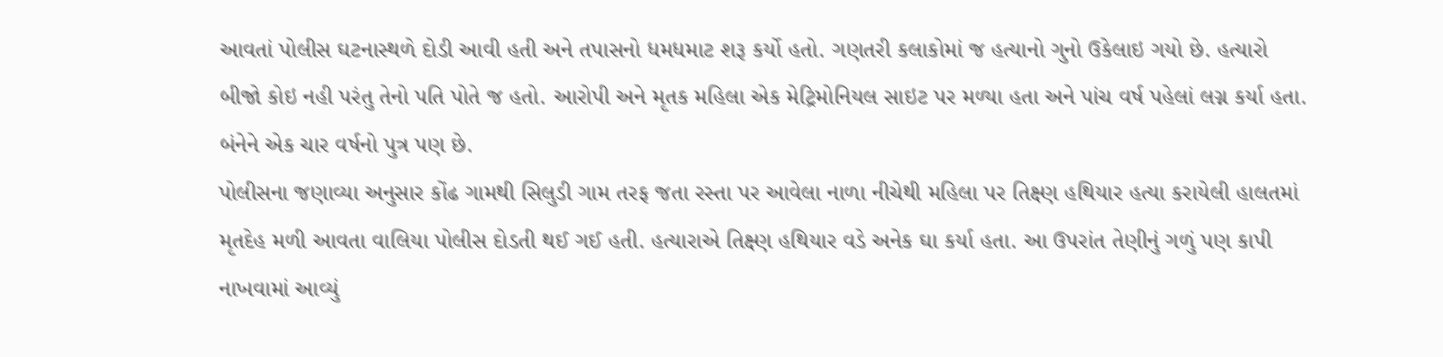આવતાં પોલીસ ઘટનાસ્થળે દોડી આવી હતી અને તપાસનો ધમધમાટ શરૂ કર્યો હતો. ગણતરી કલાકોમાં જ હત્યાનો ગુનો ઉકેલાઇ ગયો છે. હત્યારો બીજો કોઇ નહી પરંતુ તેનો પતિ પોતે જ હતો. આરોપી અને મૃતક મહિલા એક મેટ્રિમોનિયલ સાઇટ પર મળ્યા હતા અને પાંચ વર્ષ પહેલાં લગ્ન કર્યા હતા. બંનેને એક ચાર વર્ષનો પુત્ર પણ છે.
પોલીસના જણાવ્યા અનુસાર કોંઢ ગામથી સિલુડી ગામ તરફ જતા રસ્તા પર આવેલા નાળા નીચેથી મહિલા પર તિક્ષ્ણ હથિયાર હત્યા કરાયેલી હાલતમાં મૃતદેહ મળી આવતા વાલિયા પોલીસ દોડતી થઈ ગઈ હતી. હત્યારાએ તિક્ષ્ણ હથિયાર વડે અનેક ઘા કર્યા હતા. આ ઉપરાંત તેણીનું ગળું પણ કાપી નાખવામાં આવ્યું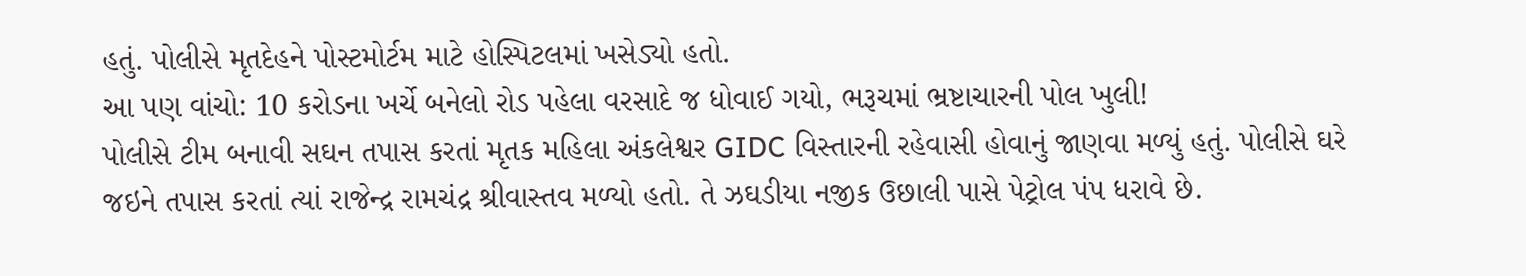હતું. પોલીસે મૃતદેહને પોસ્ટમોર્ટમ માટે હોસ્પિટલમાં ખસેડ્યો હતો.
આ પણ વાંચો: 10 કરોડના ખર્ચે બનેલો રોડ પહેલા વરસાદે જ ધોવાઈ ગયો, ભરૂચમાં ભ્રષ્ટાચારની પોલ ખુલી!
પોલીસે ટીમ બનાવી સઘન તપાસ કરતાં મૃતક મહિલા અંકલેશ્વર GIDC વિસ્તારની રહેવાસી હોવાનું જાણવા મળ્યું હતું. પોલીસે ઘરે જઇને તપાસ કરતાં ત્યાં રાજેન્દ્ર રામચંદ્ર શ્રીવાસ્તવ મળ્યો હતો. તે ઝઘડીયા નજીક ઉછાલી પાસે પેટ્રોલ પંપ ધરાવે છે.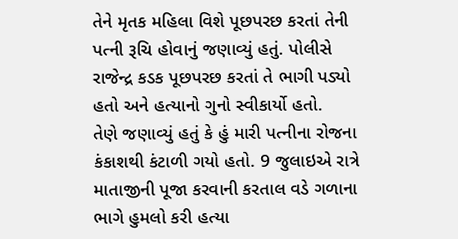તેને મૃતક મહિલા વિશે પૂછપરછ કરતાં તેની પત્ની રૂચિ હોવાનું જણાવ્યું હતું. પોલીસે રાજેન્દ્ર કડક પૂછપરછ કરતાં તે ભાગી પડ્યો હતો અને હત્યાનો ગુનો સ્વીકાર્યો હતો.
તેણે જણાવ્યું હતું કે હું મારી પત્નીના રોજના કંકાશથી કંટાળી ગયો હતો. 9 જુલાઇએ રાત્રે માતાજીની પૂજા કરવાની કરતાલ વડે ગળાના ભાગે હુમલો કરી હત્યા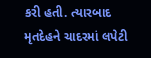કરી હતી. ત્યારબાદ મૃતદેહને ચાદરમાં લપેટી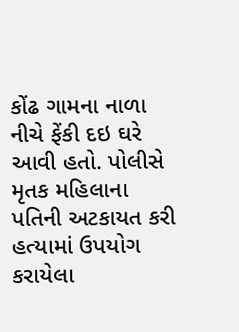કોંઢ ગામના નાળા નીચે ફેંકી દઇ ઘરે આવી હતો. પોલીસે મૃતક મહિલાના પતિની અટકાયત કરી હત્યામાં ઉપયોગ કરાયેલા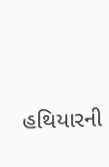હથિયારની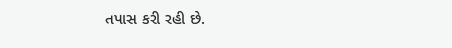તપાસ કરી રહી છે.